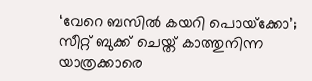‘വേറെ ബസില്‍ കയറി പൊയ്‍ക്കോ’; സീറ്റ് ബുക്ക് ചെയ്ത് കാത്തുനിന്ന യാത്രക്കാരെ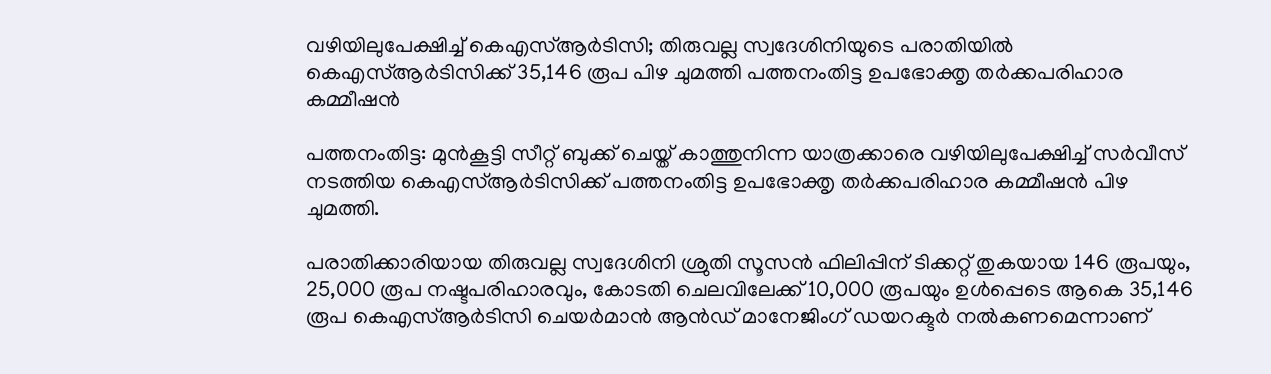വഴിയിലുപേക്ഷിച്ച്‌ കെഎസ്‌ആർടിസി; തിരുവല്ല സ്വദേശിനിയുടെ പരാതിയിൽ കെഎസ്‌ആർടിസിക്ക് 35,146 രൂപ പിഴ ചുമത്തി പത്തനംതിട്ട ഉപഭോക്തൃ തർക്കപരിഹാര കമ്മീഷൻ

പത്തനംതിട്ട: മുൻകൂട്ടി സീറ്റ് ബുക്ക് ചെയ്ത് കാത്തുനിന്ന യാത്രക്കാരെ വഴിയിലുപേക്ഷിച്ച്‌ സർവീസ് നടത്തിയ കെഎസ്‌ആർടിസിക്ക് പത്തനംതിട്ട ഉപഭോക്തൃ തർക്കപരിഹാര കമ്മീഷൻ പിഴ ചുമത്തി.

പരാതിക്കാരിയായ തിരുവല്ല സ്വദേശിനി ശ്രുതി സൂസൻ ഫിലിപ്പിന് ടിക്കറ്റ് തുകയായ 146 രൂപയും, 25,000 രൂപ നഷ്ടപരിഹാരവും, കോടതി ചെലവിലേക്ക് 10,000 രൂപയും ഉള്‍പ്പെടെ ആകെ 35,146 രൂപ കെഎസ്‌ആർടിസി ചെയർമാൻ ആൻഡ് മാനേജിംഗ് ഡയറക്ടർ നല്‍കണമെന്നാണ്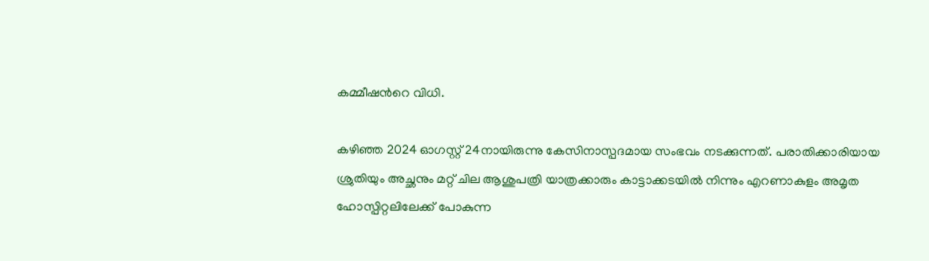കമ്മീഷന്‍റെ വിധി.

കഴിഞ്ഞ 2024 ഓഗസ്റ്റ് 24നായിരുന്നു കേസിനാസ്പദമായ സംഭവം നടക്കുന്നത്. പരാതിക്കാരിയായ ശ്രുതിയും അച്ഛനും മറ്റ് ചില ആശുപത്രി യാത്രക്കാരും കാട്ടാക്കടയില്‍ നിന്നും എറണാകുളം അമൃത ഹോസ്പിറ്റലിലേക്ക് പോകുന്ന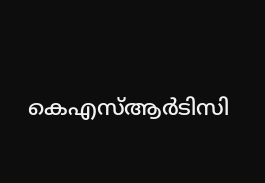കെഎസ്‌ആർടിസി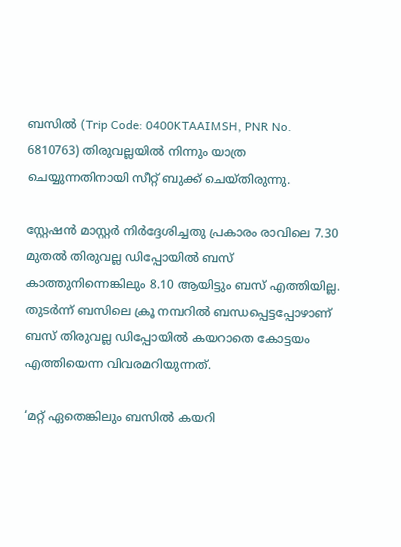ബസില്‍ (Trip Code: 0400KTAAIMSH, PNR No. 6810763) തിരുവല്ലയില്‍ നിന്നും യാത്ര ചെയ്യുന്നതിനായി സീറ്റ് ബുക്ക് ചെയ്തിരുന്നു.

സ്റ്റേഷൻ മാസ്റ്റർ നിർദ്ദേശിച്ചതു പ്രകാരം രാവിലെ 7.30 മുതല്‍ തിരുവല്ല ഡിപ്പോയില്‍ ബസ് കാത്തുനിന്നെങ്കിലും 8.10 ആയിട്ടും ബസ് എത്തിയില്ല. തുടർന്ന് ബസിലെ ക്രൂ നമ്പറില്‍ ബന്ധപ്പെട്ടപ്പോഴാണ് ബസ് തിരുവല്ല ഡിപ്പോയില്‍ കയറാതെ കോട്ടയം എത്തിയെന്ന വിവരമറിയുന്നത്.

‘മറ്റ് ഏതെങ്കിലും ബസില്‍ കയറി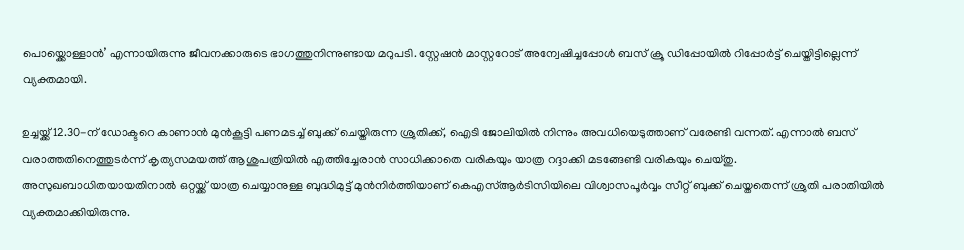പൊയ്ക്കൊള്ളാൻ’ എന്നായിരുന്നു ജീവനക്കാരുടെ ഭാഗത്തുനിന്നുണ്ടായ മറുപടി. സ്റ്റേഷൻ മാസ്റ്ററോട് അന്വേഷിച്ചപ്പോള്‍ ബസ് ക്രൂ ഡിപ്പോയില്‍ റിപ്പോർട്ട് ചെയ്തിട്ടില്ലെന്ന് വ്യക്തമായി.

ഉച്ചയ്ക്ക് 12.30-ന് ഡോക്ടറെ കാണാൻ മുൻകൂട്ടി പണമടച്ച്‌ ബുക്ക് ചെയ്തിരുന്ന ശ്രുതിക്ക്, ഐടി ജോലിയില്‍ നിന്നും അവധിയെടുത്താണ് വരേണ്ടി വന്നത്. എന്നാല്‍ ബസ് വരാത്തതിനെത്തുടർന്ന് കൃത്യസമയത്ത് ആശുപത്രിയില്‍ എത്തിച്ചേരാൻ സാധിക്കാതെ വരികയും യാത്ര റദ്ദാക്കി മടങ്ങേണ്ടി വരികയും ചെയ്തു.
അസുഖബാധിതയായതിനാല്‍ ഒറ്റയ്ക്ക് യാത്ര ചെയ്യാനുള്ള ബുദ്ധിമുട്ട് മുൻനിർത്തിയാണ് കെഎസ്‌ആർടിസിയിലെ വിശ്വാസപൂർവ്വം സീറ്റ് ബുക്ക് ചെയ്തതെന്ന് ശ്രുതി പരാതിയില്‍ വ്യക്തമാക്കിയിരുന്നു.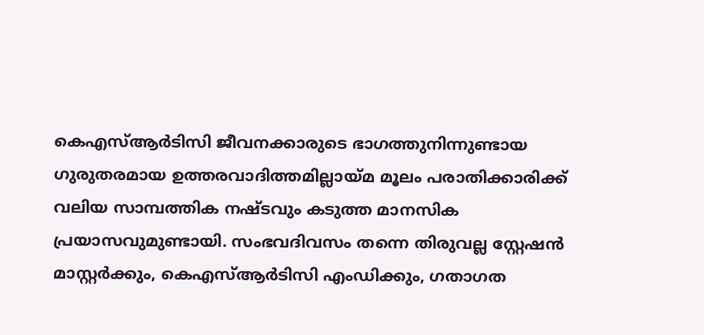കെഎസ്‌ആർടിസി ജീവനക്കാരുടെ ഭാഗത്തുനിന്നുണ്ടായ ഗുരുതരമായ ഉത്തരവാദിത്തമില്ലായ്മ മൂലം പരാതിക്കാരിക്ക് വലിയ സാമ്പത്തിക നഷ്ടവും കടുത്ത മാനസിക പ്രയാസവുമുണ്ടായി. സംഭവദിവസം തന്നെ തിരുവല്ല സ്റ്റേഷൻ മാസ്റ്റർക്കും, കെഎസ്‌ആർടിസി എംഡിക്കും, ഗതാഗത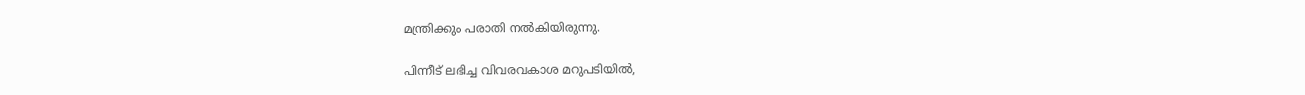മന്ത്രിക്കും പരാതി നല്‍കിയിരുന്നു.

പിന്നീട് ലഭിച്ച വിവരവകാശ മറുപടിയില്‍,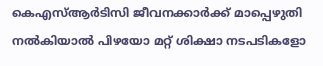കെഎസ്‌ആർടിസി ജീവനക്കാർക്ക് മാപ്പെഴുതി നല്‍കിയാല്‍ പിഴയോ മറ്റ് ശിക്ഷാ നടപടികളോ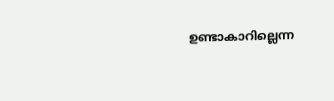ഉണ്ടാകാറില്ലെന്ന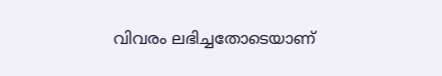വിവരം ലഭിച്ചതോടെയാണ്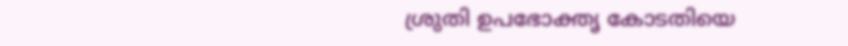ശ്രുതി ഉപഭോക്തൃ കോടതിയെ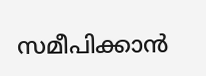സമീപിക്കാൻ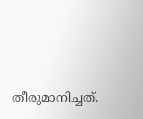തീരുമാനിച്ചത്.